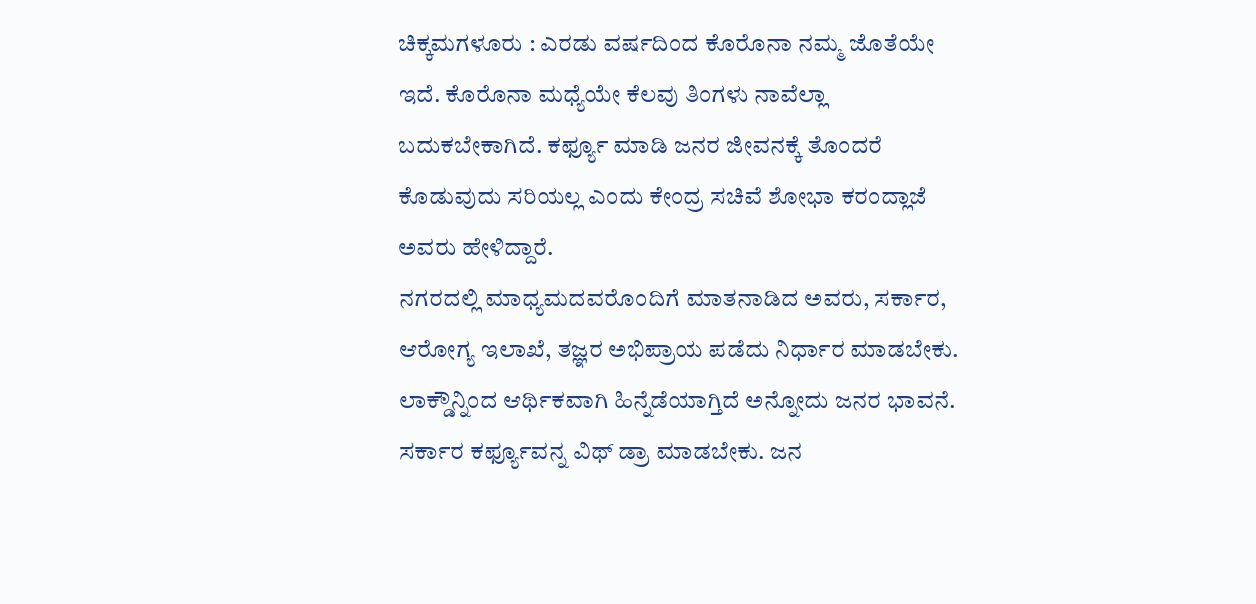ಚಿಕ್ಕಮಗಳೂರು : ಎರಡು ವರ್ಷದಿಂದ ಕೊರೊನಾ ನಮ್ಮ ಜೊತೆಯೇ ಇದೆ. ಕೊರೊನಾ ಮಧ್ಯೆಯೇ ಕೆಲವು ತಿಂಗಳು ನಾವೆಲ್ಲಾ ಬದುಕಬೇಕಾಗಿದೆ. ಕರ್ಫ್ಯೂ ಮಾಡಿ ಜನರ ಜೀವನಕ್ಕೆ ತೊಂದರೆ ಕೊಡುವುದು ಸರಿಯಲ್ಲ ಎಂದು ಕೇಂದ್ರ ಸಚಿವೆ ಶೋಭಾ ಕರಂದ್ಲಾಜೆ ಅವರು ಹೇಳಿದ್ದಾರೆ.
ನಗರದಲ್ಲಿ ಮಾಧ್ಯಮದವರೊಂದಿಗೆ ಮಾತನಾಡಿದ ಅವರು, ಸರ್ಕಾರ, ಆರೋಗ್ಯ ಇಲಾಖೆ, ತಜ್ಞರ ಅಭಿಪ್ರಾಯ ಪಡೆದು ನಿರ್ಧಾರ ಮಾಡಬೇಕು. ಲಾಕ್ಡೌನ್ನಿಂದ ಆರ್ಥಿಕವಾಗಿ ಹಿನ್ನೆಡೆಯಾಗ್ತಿದೆ ಅನ್ನೋದು ಜನರ ಭಾವನೆ. ಸರ್ಕಾರ ಕರ್ಫ್ಯೂವನ್ನ ವಿಥ್ ಡ್ರಾ ಮಾಡಬೇಕು. ಜನ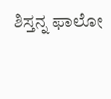ಶಿಸ್ತನ್ನ ಫಾಲೋ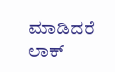ಮಾಡಿದರೆ ಲಾಕ್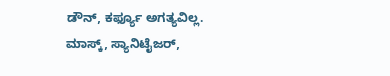ಡೌನ್, ಕರ್ಫ್ಯೂ ಅಗತ್ಯವಿಲ್ಲ. ಮಾಸ್ಕ್, ಸ್ಯಾನಿಟೈಜರ್,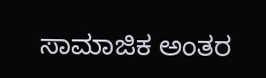ಸಾಮಾಜಿಕ ಅಂತರ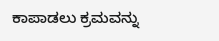ಕಾಪಾಡಲು ಕ್ರಮವನ್ನು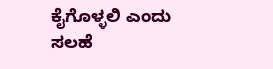ಕೈಗೊಳ್ಳಲಿ ಎಂದು ಸಲಹೆ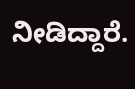ನೀಡಿದ್ದಾರೆ.